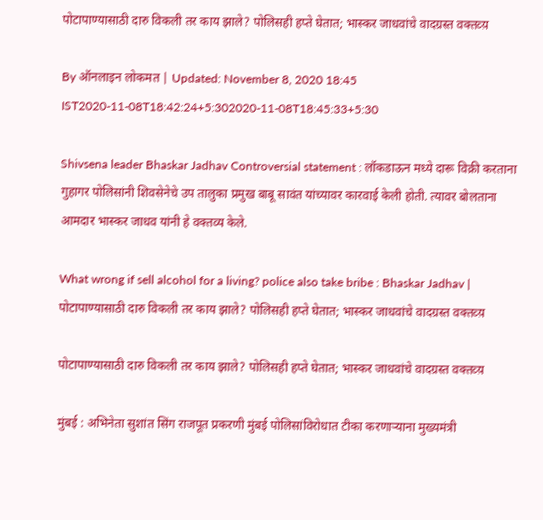पोटापाण्यासाठी दारु विकली तर काय झाले? पोलिसही हप्ते घेतात; भास्कर जाधवांचे वादग्रस्त वक्तव्य़

By ऑनलाइन लोकमत | Updated: November 8, 2020 18:45 IST2020-11-08T18:42:24+5:302020-11-08T18:45:33+5:30

Shivsena leader Bhaskar Jadhav Controversial statement : लॉकडाऊन मध्ये दारू विक्री करताना गुहागर पोलिसांनी शिवसेनेचे उप तालुका प्रमुख बाबू सावंत यांच्यावर कारवाई केली होती. त्यावर बोलताना आमदार भास्कर जाधव यांनी हे वक्तव्य केले.

What wrong if sell alcohol for a living? police also take bribe : Bhaskar Jadhav | पोटापाण्यासाठी दारु विकली तर काय झाले? पोलिसही हप्ते घेतात; भास्कर जाधवांचे वादग्रस्त वक्तव्य़

पोटापाण्यासाठी दारु विकली तर काय झाले? पोलिसही हप्ते घेतात; भास्कर जाधवांचे वादग्रस्त वक्तव्य़

मुंबई : अभिनेता सुशांत सिंग राजपूत प्रकरणी मुंबई पोलिसांविरोधात टीका करणाऱ्याना मुख्यमंत्री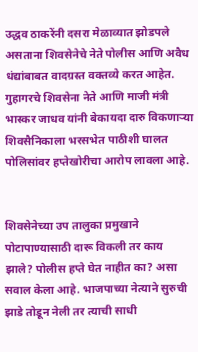उद्धव ठाकरेंनी दसरा मेळाव्यात झोडपले असताना शिवसेनेचे नेते पोलीस आणि अवैध धंद्यांबाबत वादग्रस्त वक्तव्ये करत आहेत. गुहागरचे शिवसेना नेते आणि माजी मंत्री भास्कर जाधव यांनी बेकायदा दारु विकणाऱ्या शिवसैनिकाला भरसभेत पाठीशी घालत पोलिसांवर हप्तेखोरीचा आरोप लावला आहे.


शिवसेनेच्या उप तालुका प्रमुखाने पोटापाण्यासाठी दारू विकली तर काय झाले? पोलीस हप्ते घेत नाहीत का? असा सवाल केला आहे. भाजपाच्या नेत्याने सुरुची झाडे तोडून नेली तर त्याची साधी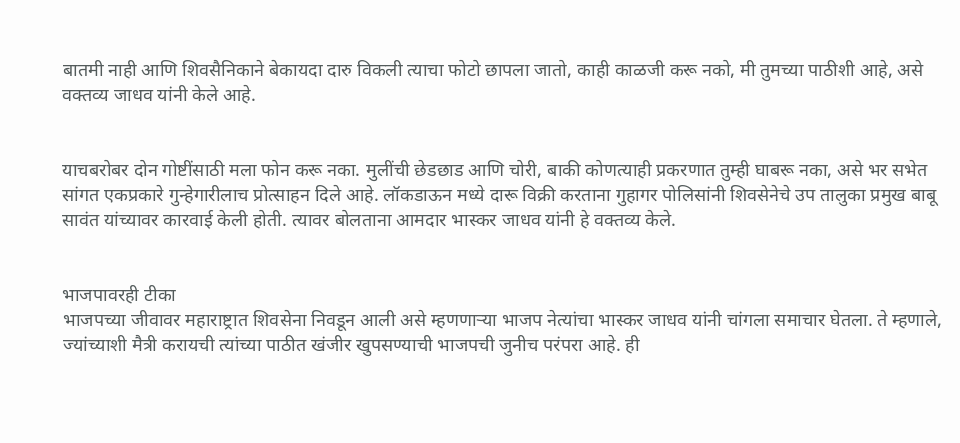बातमी नाही आणि शिवसैनिकाने बेकायदा दारु विकली त्याचा फोटो छापला जातो, काही काळजी करू नको, मी तुमच्या पाठीशी आहे, असे वक्तव्य जाधव यांनी केले आहे.


याचबरोबर दोन गोष्टींसाठी मला फोन करू नका. मुलींची छेडछाड आणि चोरी, बाकी कोणत्याही प्रकरणात तुम्ही घाबरू नका, असे भर सभेत सांगत एकप्रकारे गुन्हेगारीलाच प्रोत्साहन दिले आहे. लॉकडाऊन मध्ये दारू विक्री करताना गुहागर पोलिसांनी शिवसेनेचे उप तालुका प्रमुख बाबू सावंत यांच्यावर कारवाई केली होती. त्यावर बोलताना आमदार भास्कर जाधव यांनी हे वक्तव्य केले.


भाजपावरही टीका
भाजपच्या जीवावर महाराष्ट्रात शिवसेना निवडून आली असे म्हणणाऱ्या भाजप नेत्यांचा भास्कर जाधव यांनी चांगला समाचार घेतला. ते म्हणाले, ज्यांच्याशी मैत्री करायची त्यांच्या पाठीत खंजीर खुपसण्याची भाजपची जुनीच परंपरा आहे. ही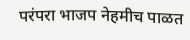परंपरा भाजप नेहमीच पाळत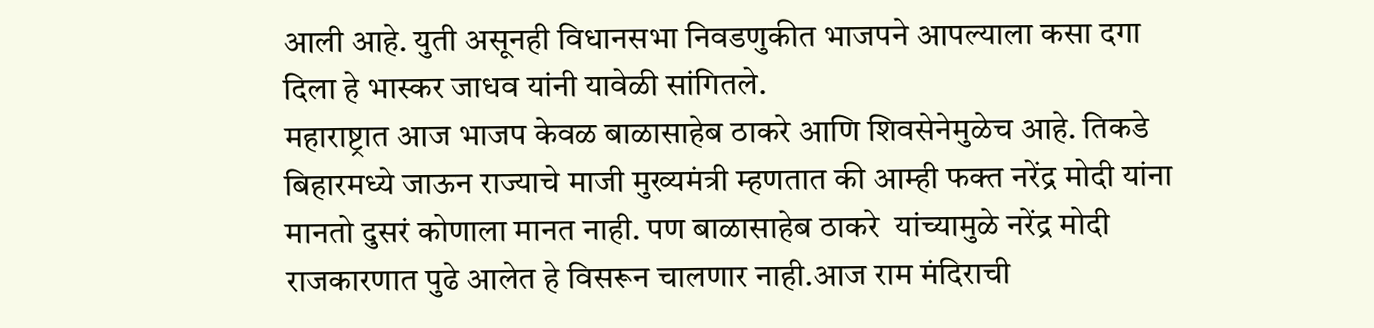आली आहे. युती असूनही विधानसभा निवडणुकीत भाजपने आपल्याला कसा दगा दिला हे भास्कर जाधव यांनी यावेळी सांगितले.
महाराष्ट्रात आज भाजप केवळ बाळासाहेब ठाकरे आणि शिवसेनेमुळेच आहे. तिकडे बिहारमध्ये जाऊन राज्याचे माजी मुख्यमंत्री म्हणतात की आम्ही फक्त नरेंद्र मोदी यांना मानतो दुसरं कोणाला मानत नाही. पण बाळासाहेब ठाकरे  यांच्यामुळे नरेंद्र मोदी राजकारणात पुढे आलेत हे विसरून चालणार नाही.आज राम मंदिराची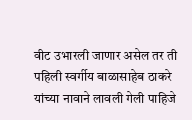वीट उभारली जाणार असेल तर ती पहिली स्वर्गीय बाळासाहेब ठाकरे यांच्या नावाने लावली गेली पाहिजे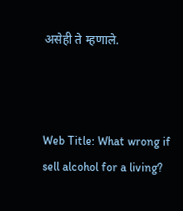असेही ते म्हणाले.



Web Title: What wrong if sell alcohol for a living?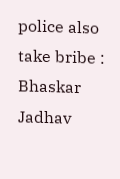police also take bribe : Bhaskar Jadhav